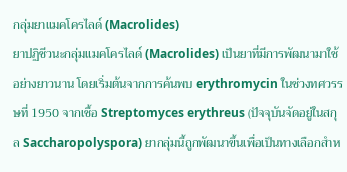กลุ่มยาแมคโครไลด์ (Macrolides)
ยาปฏิชีวนะกลุ่มแมคโครไลด์ (Macrolides) เป็นยาที่มีการพัฒนามาใช้อย่างยาวนาน โดยเริ่มต้นจากการค้นพบ erythromycin ในช่วงทศวรรษที่ 1950 จากเชื้อ Streptomyces erythreus (ปัจจุบันจัดอยู่ในสกุล Saccharopolyspora) ยากลุ่มนี้ถูกพัฒนาขึ้นเพื่อเป็นทางเลือกสำห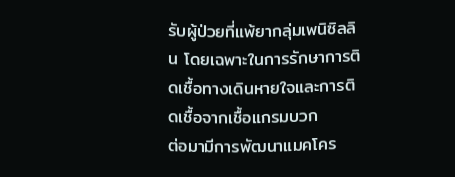รับผู้ป่วยที่แพ้ยากลุ่มเพนิซิลลิน โดยเฉพาะในการรักษาการติดเชื้อทางเดินหายใจและการติดเชื้อจากเชื้อแกรมบวก
ต่อมามีการพัฒนาแมคโคร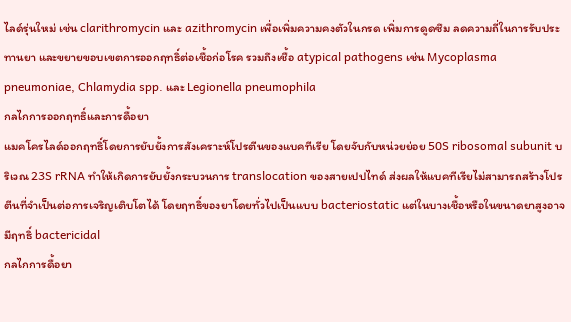ไลด์รุ่นใหม่ เช่น clarithromycin และ azithromycin เพื่อเพิ่มความคงตัวในกรด เพิ่มการดูดซึม ลดความถี่ในการรับประทานยา และขยายขอบเขตการออกฤทธิ์ต่อเชื้อก่อโรค รวมถึงเชื้อ atypical pathogens เช่น Mycoplasma pneumoniae, Chlamydia spp. และ Legionella pneumophila
กลไกการออกฤทธิ์และการดื้อยา
แมคโครไลด์ออกฤทธิ์โดยการยับยั้งการสังเคราะห์โปรตีนของแบคทีเรีย โดยจับกับหน่วยย่อย 50S ribosomal subunit บริเวณ 23S rRNA ทำให้เกิดการยับยั้งกระบวนการ translocation ของสายเปปไทด์ ส่งผลให้แบคทีเรียไม่สามารถสร้างโปรตีนที่จำเป็นต่อการเจริญเติบโตได้ โดยฤทธิ์ของยาโดยทั่วไปเป็นแบบ bacteriostatic แต่ในบางเชื้อหรือในขนาดยาสูงอาจมีฤทธิ์ bactericidal
กลไกการดื้อยา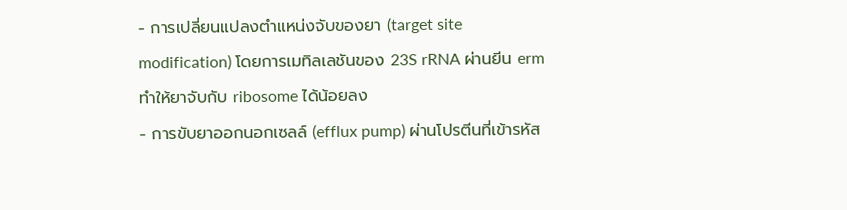- การเปลี่ยนแปลงตำแหน่งจับของยา (target site modification) โดยการเมทิลเลชันของ 23S rRNA ผ่านยีน erm ทำให้ยาจับกับ ribosome ได้น้อยลง
- การขับยาออกนอกเซลล์ (efflux pump) ผ่านโปรตีนที่เข้ารหัส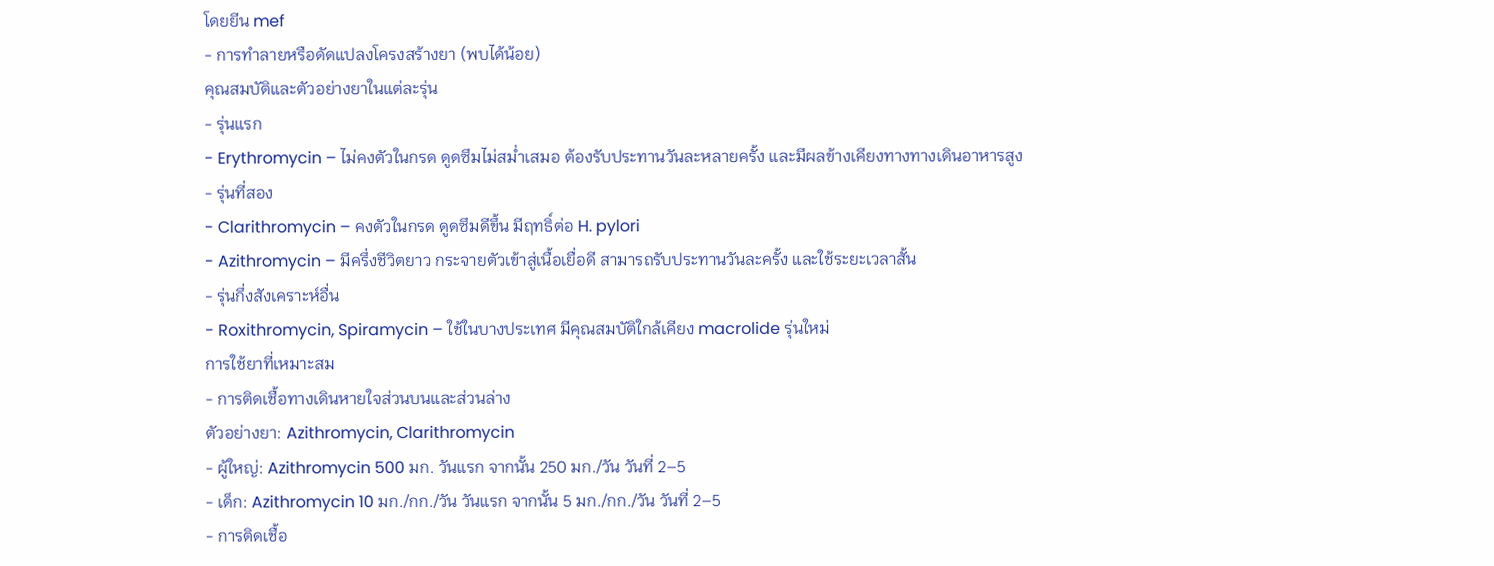โดยยีน mef
- การทำลายหรือดัดแปลงโครงสร้างยา (พบได้น้อย)
คุณสมบัติและตัวอย่างยาในแต่ละรุ่น
- รุ่นแรก
- Erythromycin – ไม่คงตัวในกรด ดูดซึมไม่สม่ำเสมอ ต้องรับประทานวันละหลายครั้ง และมีผลข้างเคียงทางทางเดินอาหารสูง
- รุ่นที่สอง
- Clarithromycin – คงตัวในกรด ดูดซึมดีขึ้น มีฤทธิ์ต่อ H. pylori
- Azithromycin – มีครึ่งชีวิตยาว กระจายตัวเข้าสู่เนื้อเยื่อดี สามารถรับประทานวันละครั้ง และใช้ระยะเวลาสั้น
- รุ่นกึ่งสังเคราะห์อื่น
- Roxithromycin, Spiramycin – ใช้ในบางประเทศ มีคุณสมบัติใกล้เคียง macrolide รุ่นใหม่
การใช้ยาที่เหมาะสม
- การติดเชื้อทางเดินหายใจส่วนบนและส่วนล่าง
ตัวอย่างยา: Azithromycin, Clarithromycin
- ผู้ใหญ่: Azithromycin 500 มก. วันแรก จากนั้น 250 มก./วัน วันที่ 2–5
- เด็ก: Azithromycin 10 มก./กก./วัน วันแรก จากนั้น 5 มก./กก./วัน วันที่ 2–5
- การติดเชื้อ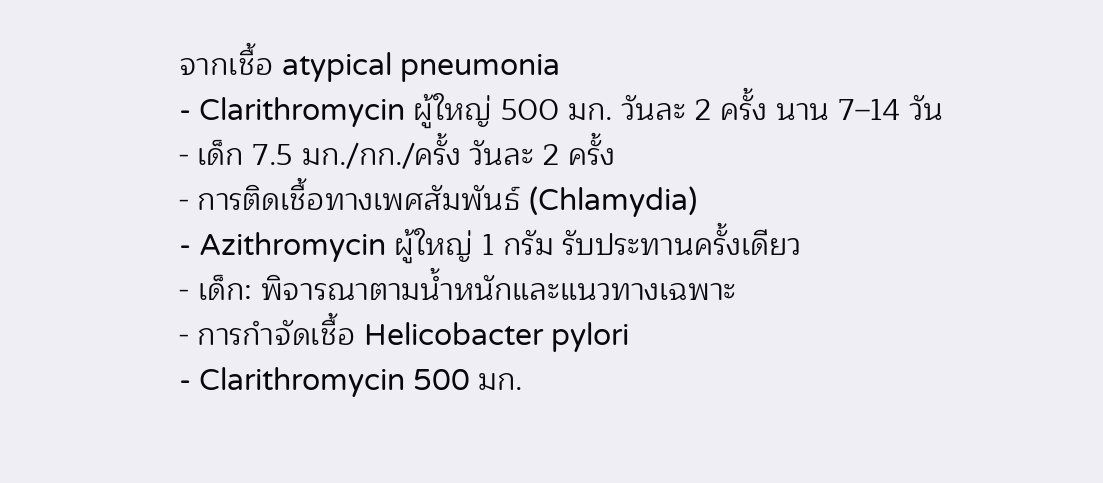จากเชื้อ atypical pneumonia
- Clarithromycin ผู้ใหญ่ 500 มก. วันละ 2 ครั้ง นาน 7–14 วัน
- เด็ก 7.5 มก./กก./ครั้ง วันละ 2 ครั้ง
- การติดเชื้อทางเพศสัมพันธ์ (Chlamydia)
- Azithromycin ผู้ใหญ่ 1 กรัม รับประทานครั้งเดียว
- เด็ก: พิจารณาตามน้ำหนักและแนวทางเฉพาะ
- การกำจัดเชื้อ Helicobacter pylori
- Clarithromycin 500 มก.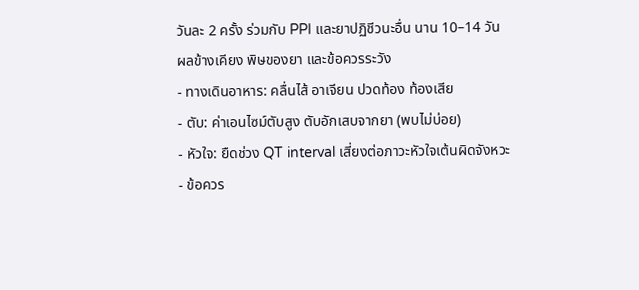วันละ 2 ครั้ง ร่วมกับ PPI และยาปฏิชีวนะอื่น นาน 10–14 วัน
ผลข้างเคียง พิษของยา และข้อควรระวัง
- ทางเดินอาหาร: คลื่นไส้ อาเจียน ปวดท้อง ท้องเสีย
- ตับ: ค่าเอนไซม์ตับสูง ตับอักเสบจากยา (พบไม่บ่อย)
- หัวใจ: ยืดช่วง QT interval เสี่ยงต่อภาวะหัวใจเต้นผิดจังหวะ
- ข้อควร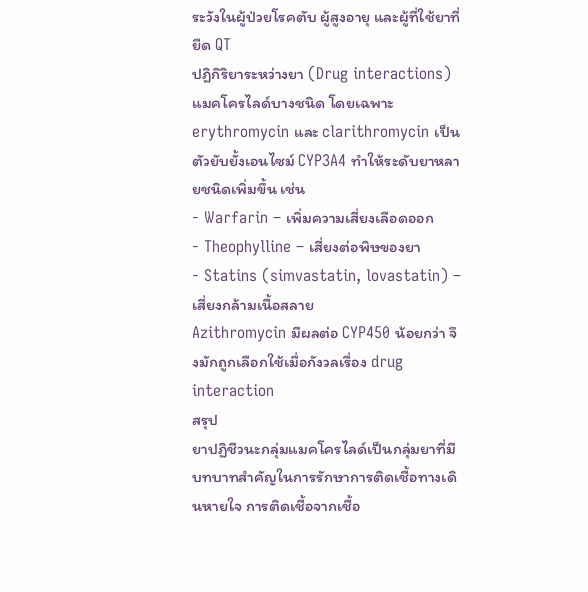ระวังในผู้ป่วยโรคตับ ผู้สูงอายุ และผู้ที่ใช้ยาที่ยืด QT
ปฏิกิริยาระหว่างยา (Drug interactions)
แมคโครไลด์บางชนิด โดยเฉพาะ erythromycin และ clarithromycin เป็นตัวยับยั้งเอนไซม์ CYP3A4 ทำให้ระดับยาหลายชนิดเพิ่มขึ้น เช่น
- Warfarin – เพิ่มความเสี่ยงเลือดออก
- Theophylline – เสี่ยงต่อพิษของยา
- Statins (simvastatin, lovastatin) – เสี่ยงกล้ามเนื้อสลาย
Azithromycin มีผลต่อ CYP450 น้อยกว่า จึงมักถูกเลือกใช้เมื่อกังวลเรื่อง drug interaction
สรุป
ยาปฏิชีวนะกลุ่มแมคโครไลด์เป็นกลุ่มยาที่มีบทบาทสำคัญในการรักษาการติดเชื้อทางเดินหายใจ การติดเชื้อจากเชื้อ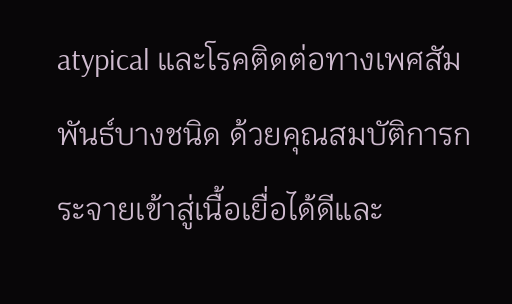atypical และโรคติดต่อทางเพศสัมพันธ์บางชนิด ด้วยคุณสมบัติการกระจายเข้าสู่เนื้อเยื่อได้ดีและ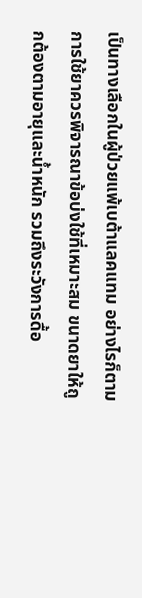เป็นทางเลือกในผู้ป่วยแพ้เบต้าแลคแทม อย่างไรก็ตาม การใช้ยาควรพิจารณาข้อบ่งใช้ที่เหมาะสม ขนาดยาให้ถูกต้องตามอายุและน้ำหนัก รวมถึงระวังการดื้อ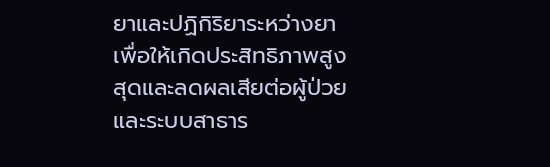ยาและปฏิกิริยาระหว่างยา เพื่อให้เกิดประสิทธิภาพสูงสุดและลดผลเสียต่อผู้ป่วยและระบบสาธาร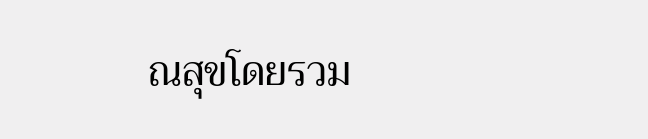ณสุขโดยรวม